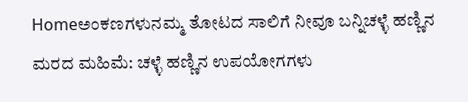Homeಅಂಕಣಗಳುನಮ್ಮ ತೋಟದ ಸಾಲಿಗೆ ನೀವೂ ಬನ್ನಿಚಳ್ಳೆ ಹಣ್ಣಿನ ಮರದ ಮಹಿಮೆ: ಚಳ್ಳೆ ಹಣ್ಣಿನ ಉಪಯೋಗಗಳು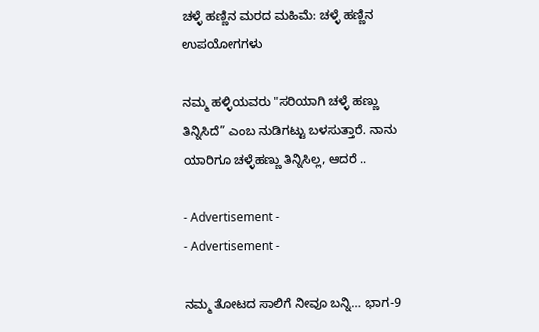ಚಳ್ಳೆ ಹಣ್ಣಿನ ಮರದ ಮಹಿಮೆ: ಚಳ್ಳೆ ಹಣ್ಣಿನ ಉಪಯೋಗಗಳು

ನಮ್ಮ ಹಳ್ಳಿಯವರು "ಸರಿಯಾಗಿ ಚಳ್ಳೆ ಹಣ್ಣು ತಿನ್ನಿಸಿದೆ” ಎಂಬ ನುಡಿಗಟ್ಟು ಬಳಸುತ್ತಾರೆ. ನಾನು ಯಾರಿಗೂ ಚಳ್ಳೆಹಣ್ಣು ತಿನ್ನಿಸಿಲ್ಲ, ಆದರೆ ..

- Advertisement -
- Advertisement -

ನಮ್ಮ ತೋಟದ ಸಾಲಿಗೆ ನೀವೂ ಬನ್ನಿ… ಭಾಗ-9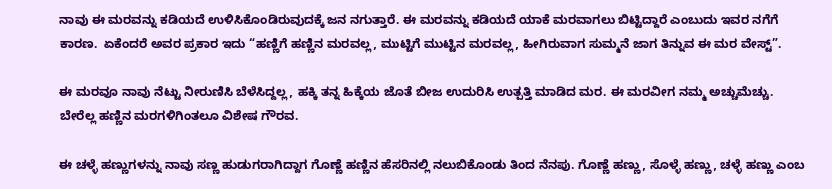ನಾವು ಈ ಮರವನ್ನು ಕಡಿಯದೆ ಉಳಿಸಿಕೊಂಡಿರುವುದಕ್ಕೆ ಜನ ನಗುತ್ತಾರೆ. ಈ ಮರವನ್ನು ಕಡಿಯದೆ ಯಾಕೆ ಮರವಾಗಲು ಬಿಟ್ಟಿದ್ದಾರೆ ಎಂಬುದು ಇವರ ನಗೆಗೆ ಕಾರಣ.  ಏಕೆಂದರೆ ಅವರ ಪ್ರಕಾರ ಇದು “ಹಣ್ಣಿಗೆ ಹಣ್ಣಿನ ಮರವಲ್ಲ, ಮುಟ್ಟಿಗೆ ಮುಟ್ಟಿನ ಮರವಲ್ಲ, ಹೀಗಿರುವಾಗ ಸುಮ್ಮನೆ ಜಾಗ ತಿನ್ನುವ ಈ ಮರ ವೇಸ್ಟ್”.

ಈ ಮರವೂ ನಾವು ನೆಟ್ಟು ನೀರುಣಿಸಿ ಬೆಳೆಸಿದ್ದಲ್ಲ, ಹಕ್ಕಿ ತನ್ನ ಹಿಕ್ಕೆಯ ಜೊತೆ ಬೀಜ ಉದುರಿಸಿ ಉತ್ಪತ್ತಿ ಮಾಡಿದ ಮರ. ಈ ಮರವೀಗ ನಮ್ಮ ಅಚ್ಚುಮೆಚ್ಚು. ಬೇರೆಲ್ಲ ಹಣ್ಣಿನ ಮರಗಳಿಗಿಂತಲೂ ವಿಶೇಷ ಗೌರವ.

ಈ ಚಳ್ಳೆ ಹಣ್ಣುಗಳನ್ನು ನಾವು ಸಣ್ಣ ಹುಡುಗರಾಗಿದ್ದಾಗ ಗೊಣ್ಣೆ ಹಣ್ಣಿನ ಹೆಸರಿನಲ್ಲಿ ನಲುಬಿಕೊಂಡು ತಿಂದ ನೆನಪು. ಗೊಣ್ಣೆ ಹಣ್ಣು, ಸೊಳ್ಳೆ ಹಣ್ಣು, ಚಳ್ಳೆ ಹಣ್ಣು ಎಂಬ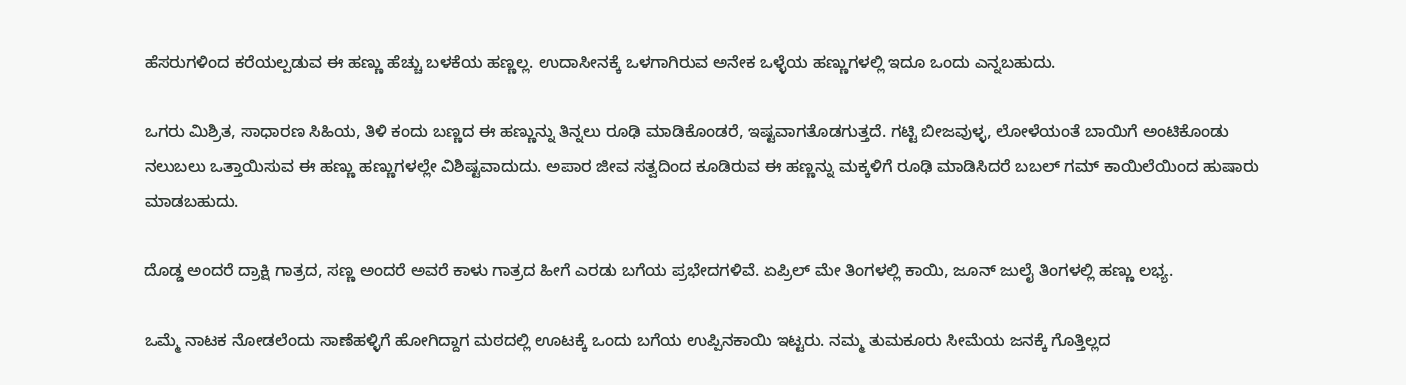ಹೆಸರುಗಳಿಂದ ಕರೆಯಲ್ಪಡುವ ಈ ಹಣ್ಣು ಹೆಚ್ಚು ಬಳಕೆಯ ಹಣ್ಣಲ್ಲ. ಉದಾಸೀನಕ್ಕೆ ಒಳಗಾಗಿರುವ ಅನೇಕ ಒಳ್ಳೆಯ ಹಣ್ಣುಗಳಲ್ಲಿ ಇದೂ ಒಂದು ಎನ್ನಬಹುದು.

ಒಗರು ಮಿಶ್ರಿತ, ಸಾಧಾರಣ ಸಿಹಿಯ, ತಿಳಿ ಕಂದು ಬಣ್ಣದ ಈ ಹಣ್ಣುನ್ನು ತಿನ್ನಲು ರೂಢಿ ಮಾಡಿಕೊಂಡರೆ, ಇಷ್ಟವಾಗತೊಡಗುತ್ತದೆ. ಗಟ್ಟಿ ಬೀಜವುಳ್ಳ, ಲೋಳೆಯಂತೆ ಬಾಯಿಗೆ ಅಂಟಿಕೊಂಡು ನಲುಬಲು ಒತ್ತಾಯಿಸುವ ಈ ಹಣ್ಣು ಹಣ್ಣುಗಳಲ್ಲೇ ವಿಶಿಷ್ಟವಾದುದು. ಅಪಾರ ಜೀವ ಸತ್ವದಿಂದ ಕೂಡಿರುವ ಈ ಹಣ್ಣನ್ನು ಮಕ್ಕಳಿಗೆ ರೂಢಿ ಮಾಡಿಸಿದರೆ ಬಬಲ್‌ ಗಮ್‌ ಕಾಯಿಲೆಯಿಂದ ಹುಷಾರು ಮಾಡಬಹುದು.

ದೊಡ್ಡ ಅಂದರೆ ದ್ರಾಕ್ಷಿ ಗಾತ್ರದ, ಸಣ್ಣ ಅಂದರೆ ಅವರೆ ಕಾಳು ಗಾತ್ರದ ಹೀಗೆ ಎರಡು ಬಗೆಯ ಪ್ರಭೇದಗಳಿವೆ. ಏಪ್ರಿಲ್‌ ಮೇ ತಿಂಗಳಲ್ಲಿ ಕಾಯಿ, ಜೂನ್‌ ಜುಲೈ ತಿಂಗಳಲ್ಲಿ ಹಣ್ಣು ಲಭ್ಯ.

ಒಮ್ಮೆ ನಾಟಕ ನೋಡಲೆಂದು ಸಾಣೆಹಳ್ಳಿಗೆ ಹೋಗಿದ್ದಾಗ ಮಠದಲ್ಲಿ ಊಟಕ್ಕೆ ಒಂದು ಬಗೆಯ ಉಪ್ಪಿನಕಾಯಿ ಇಟ್ಟರು. ನಮ್ಮ ತುಮಕೂರು ಸೀಮೆಯ ಜನಕ್ಕೆ ಗೊತ್ತಿಲ್ಲದ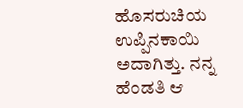ಹೊಸರುಚಿಯ ಉಪ್ಪಿನಕಾಯಿ ಅದಾಗಿತ್ತು. ನನ್ನ ಹೆಂಡತಿ ಆ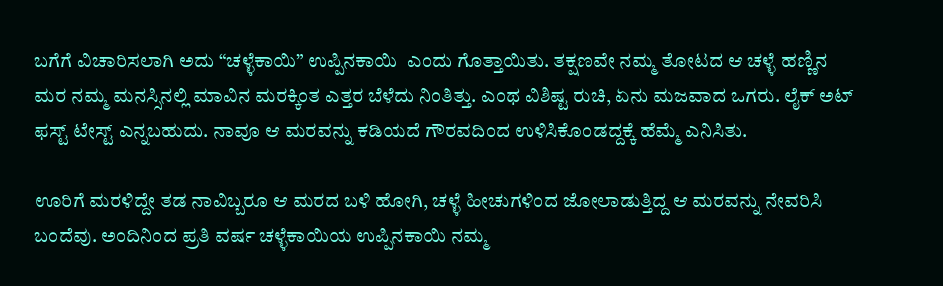ಬಗೆಗೆ ವಿಚಾರಿಸಲಾಗಿ ಅದು “ಚಳ್ಳೆಕಾಯಿ” ಉಪ್ಪಿನಕಾಯಿ  ಎಂದು ಗೊತ್ತಾಯಿತು. ತಕ್ಷಣವೇ ನಮ್ಮ ತೋಟದ ಆ ಚಳ್ಳೆ ಹಣ್ಣಿನ ಮರ ನಮ್ಮ ಮನಸ್ಸಿನಲ್ಲಿ ಮಾವಿನ ಮರಕ್ಕಿಂತ ಎತ್ತರ ಬೆಳೆದು ನಿಂತಿತ್ತು. ಎಂಥ ವಿಶಿಷ್ಟ ರುಚಿ, ಏನು ಮಜವಾದ ಒಗರು. ಲೈಕ್‌ ಅಟ್‌ ಫಸ್ಟ್‌ ಟೇಸ್ಟ್‌ ಎನ್ನಬಹುದು. ನಾವೂ ಆ ಮರವನ್ನು ಕಡಿಯದೆ ಗೌರವದಿಂದ ಉಳಿಸಿಕೊಂಡದ್ದಕ್ಕೆ ಹೆಮ್ಮೆ ಎನಿಸಿತು.

ಊರಿಗೆ ಮರಳಿದ್ದೇ ತಡ ನಾವಿಬ್ಬರೂ ಆ ಮರದ ಬಳಿ ಹೋಗಿ, ಚಳ್ಳೆ ಹೀಚುಗಳಿಂದ ಜೋಲಾಡುತ್ತಿದ್ದ ಆ ಮರವನ್ನು ನೇವರಿಸಿ ಬಂದೆವು. ಅಂದಿನಿಂದ ಪ್ರತಿ ವರ್ಷ ಚಳ್ಳೆಕಾಯಿಯ ಉಪ್ಪಿನಕಾಯಿ ನಮ್ಮ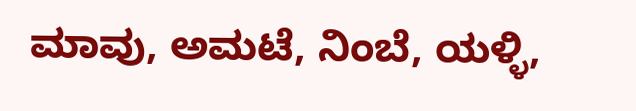ಮಾವು, ಅಮಟೆ, ನಿಂಬೆ, ಯಳ್ಳಿ,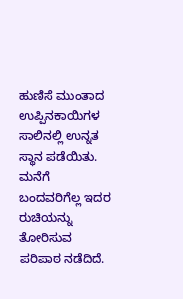ಹುಣಿಸೆ ಮುಂತಾದ ಉಪ್ಪಿನಕಾಯಿಗಳ ಸಾಲಿನಲ್ಲಿ ಉನ್ನತ ಸ್ಥಾನ ಪಡೆಯಿತು. ಮನೆಗೆ ಬಂದವರಿಗೆಲ್ಲ ಇದರ ರುಚಿಯನ್ನು ತೋರಿಸುವ ಪರಿಪಾಠ ನಡೆದಿದೆ.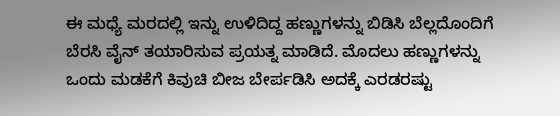ಈ ಮಧ್ಯೆ ಮರದಲ್ಲಿ ಇನ್ನು ಉಳಿದಿದ್ದ ಹಣ್ಣುಗಳನ್ನು ಬಿಡಿಸಿ ಬೆಲ್ಲದೊಂದಿಗೆ ಬೆರಸಿ ವೈನ್‌ ತಯಾರಿಸುವ ಪ್ರಯತ್ನ ಮಾಡಿದೆ. ಮೊದಲು ಹಣ್ಣುಗಳನ್ನು ಒಂದು ಮಡಕೆಗೆ ಕಿವುಚಿ ಬೀಜ ಬೇರ್ಪಡಿಸಿ ಅದಕ್ಕೆ ಎರಡರಷ್ಟು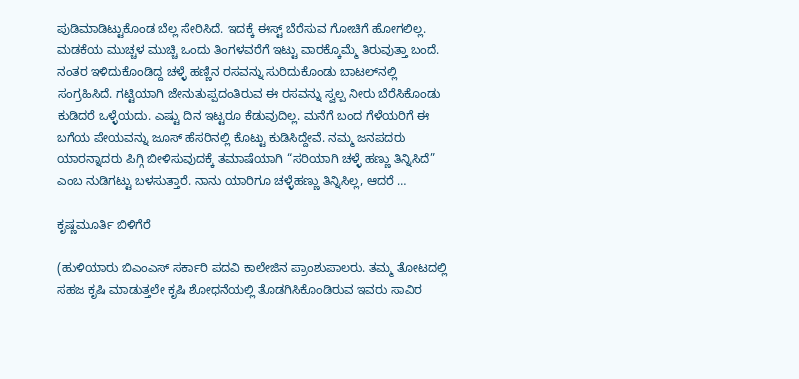ಪುಡಿಮಾಡಿಟ್ಟುಕೊಂಡ ಬೆಲ್ಲ ಸೇರಿಸಿದೆ. ಇದಕ್ಕೆ ಈಸ್ಟ್‌ ಬೆರೆಸುವ ಗೋಚಿಗೆ ಹೋಗಲಿಲ್ಲ. ಮಡಕೆಯ ಮುಚ್ಚಳ ಮುಚ್ಚಿ ಒಂದು ತಿಂಗಳವರೆಗೆ ಇಟ್ಟು ವಾರಕ್ಕೊಮ್ಮೆ ತಿರುವುತ್ತಾ ಬಂದೆ. ನಂತರ ಇಳಿದುಕೊಂಡಿದ್ದ ಚಳ್ಳೆ ಹಣ್ಣಿನ ರಸವನ್ನು ಸುರಿದುಕೊಂಡು ಬಾಟಲ್‌ನಲ್ಲಿ ಸಂಗ್ರಹಿಸಿದೆ. ಗಟ್ಟಿಯಾಗಿ ಜೇನುತುಪ್ಪದಂತಿರುವ ಈ ರಸವನ್ನು ಸ್ವಲ್ಪ ನೀರು ಬೆರೆಸಿಕೊಂಡು ಕುಡಿದರೆ ಒಳ್ಳೆಯದು. ಎಷ್ಟು ದಿನ ಇಟ್ಟರೂ ಕೆಡುವುದಿಲ್ಲ. ಮನೆಗೆ ಬಂದ ಗೆಳೆಯರಿಗೆ ಈ ಬಗೆಯ ಪೇಯವನ್ನು ಜೂಸ್‌ ಹೆಸರಿನಲ್ಲಿ ಕೊಟ್ಟು ಕುಡಿಸಿದ್ದೇವೆ. ನಮ್ಮ ಜನಪದರು ಯಾರನ್ನಾದರು ಪಿಗ್ಗಿ ಬೀಳಿಸುವುದಕ್ಕೆ ತಮಾಷೆಯಾಗಿ “ಸರಿಯಾಗಿ ಚಳ್ಳೆ ಹಣ್ಣು ತಿನ್ನಿಸಿದೆ” ಎಂಬ ನುಡಿಗಟ್ಟು ಬಳಸುತ್ತಾರೆ. ನಾನು ಯಾರಿಗೂ ಚಳ್ಳೆಹಣ್ಣು ತಿನ್ನಿಸಿಲ್ಲ, ಆದರೆ …

ಕೃಷ್ಣಮೂರ್ತಿ ಬಿಳಿಗೆರೆ

(ಹುಳಿಯಾರು ಬಿಎಂಎಸ್‌ ಸರ್ಕಾರಿ ಪದವಿ ಕಾಲೇಜಿನ ಪ್ರಾಂಶುಪಾಲರು. ತಮ್ಮ ತೋಟದಲ್ಲಿ ಸಹಜ ಕೃಷಿ ಮಾಡುತ್ತಲೇ ಕೃಷಿ ಶೋಧನೆಯಲ್ಲಿ ತೊಡಗಿಸಿಕೊಂಡಿರುವ ಇವರು ಸಾವಿರ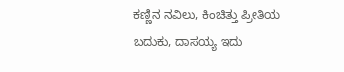ಕಣ್ಣಿನ ನವಿಲು, ಕಿಂಚಿತ್ತು ಪ್ರೀತಿಯ ಬದುಕು, ದಾಸಯ್ಯ ಇದು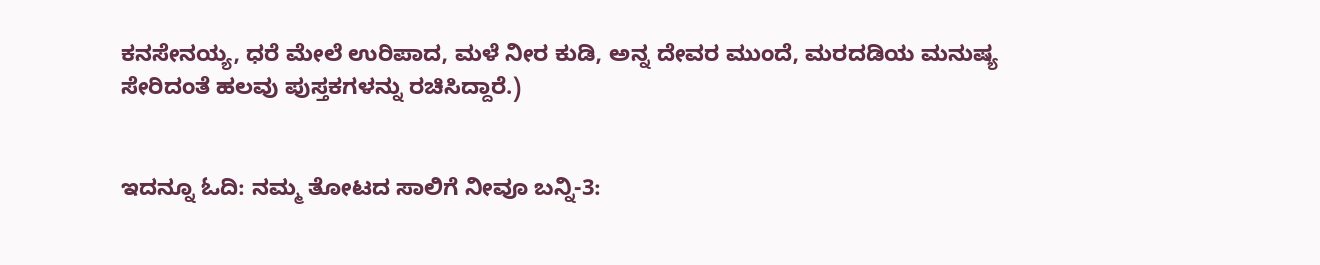ಕನಸೇನಯ್ಯ, ಧರೆ ಮೇಲೆ ಉರಿಪಾದ, ಮಳೆ ನೀರ ಕುಡಿ, ಅನ್ನ ದೇವರ ಮುಂದೆ, ಮರದಡಿಯ ಮನುಷ್ಯ ಸೇರಿದಂತೆ ಹಲವು ಪುಸ್ತಕಗಳನ್ನು ರಚಿಸಿದ್ದಾರೆ.)


ಇದನ್ನೂ ಓದಿ: ನಮ್ಮ ತೋಟದ ಸಾಲಿಗೆ ನೀವೂ ಬನ್ನಿ-3: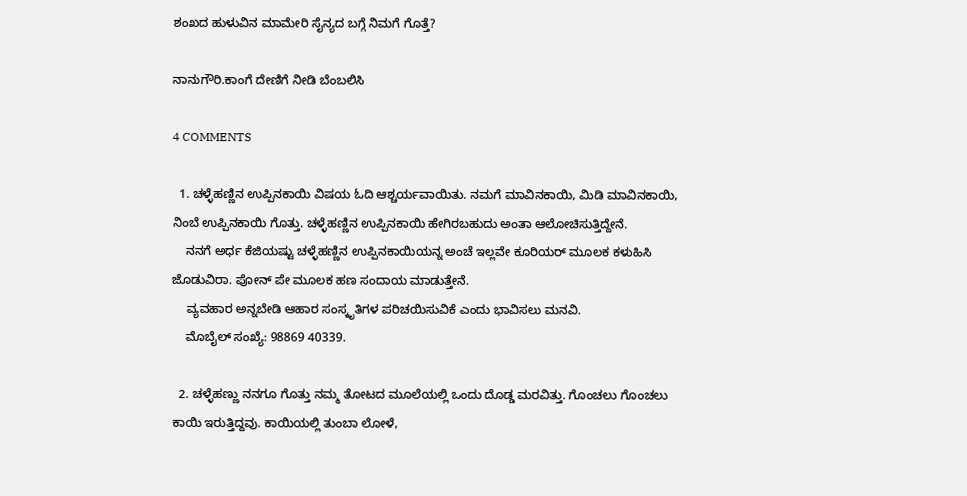ಶಂಖದ ಹುಳುವಿನ ಮಾಮೇರಿ ಸೈನ್ಯದ ಬಗ್ಗೆ ನಿಮಗೆ ಗೊತ್ತೆ?

ನಾನುಗೌರಿ.ಕಾಂಗೆ ದೇಣಿಗೆ ನೀಡಿ ಬೆಂಬಲಿಸಿ

4 COMMENTS

  1. ಚಳ್ಳೆಹಣ್ಣಿನ ಉಪ್ಪಿನಕಾಯಿ ವಿಷಯ ಓದಿ ಆಶ್ಚರ್ಯವಾಯಿತು. ನಮಗೆ ಮಾವಿನಕಾಯಿ, ಮಿಡಿ ಮಾವಿನಕಾಯಿ, ನಿಂಬೆ ಉಪ್ಪಿನಕಾಯಿ ಗೊತ್ತು‌. ಚಳ್ಳೆಹಣ್ಣಿನ ಉಪ್ಪಿನಕಾಯಿ ಹೇಗಿರಬಹುದು ಅಂತಾ ಆಲೋಚಿಸುತ್ತಿದ್ದೇನೆ.
    ನನಗೆ ಅರ್ಧ ಕೆಜಿಯಷ್ಟು ಚಳ್ಳೆಹಣ್ಣಿನ ಉಪ್ಪಿನಕಾಯಿಯನ್ನ ಅಂಚೆ ಇಲ್ಲವೇ ಕೂರಿಯರ್ ಮೂಲಕ ಕಳುಹಿಸಿ ಜೊಡುವಿರಾ. ಪೋನ್ ಪೇ ಮೂಲಕ ಹಣ ಸಂದಾಯ ಮಾಡುತ್ತೇನೆ.
    ವ್ಯವಹಾರ ಅನ್ನಬೇಡಿ ಆಹಾರ ಸಂಸ್ಕೃತಿಗಳ ಪರಿಚಯಿಸುವಿಕೆ ಎಂದು ಭಾವಿಸಲು ಮನವಿ.
    ಮೊಬೈಲ್ ಸಂಖ್ಯೆ: 98869 40339.

  2. ಚಳ್ಳೆಹಣ್ಣು ನನಗೂ ಗೊತ್ತು ನಮ್ಮ ತೋಟದ ಮೂಲೆಯಲ್ಲಿ ಒಂದು ದೊಡ್ಡ ಮರವಿತ್ತು. ಗೊಂಚಲು ಗೊಂಚಲು ಕಾಯಿ ಇರುತ್ತಿದ್ದವು. ಕಾಯಿಯಲ್ಲಿ ತುಂಬಾ ಲೋಳೆ,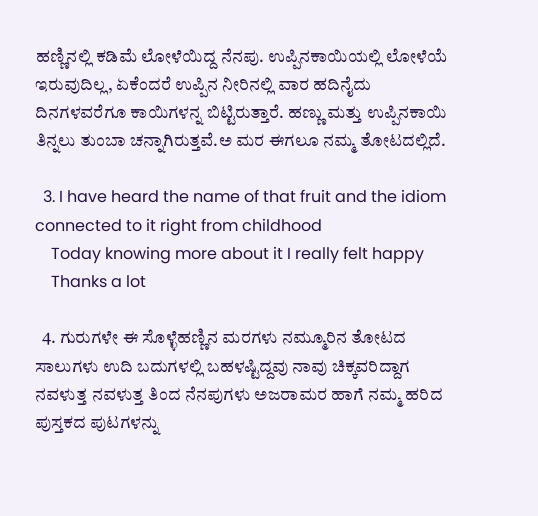ಹಣ್ಣಿನಲ್ಲಿ ಕಡಿಮೆ ಲೋಳೆಯಿದ್ದ ನೆನಪು. ಉಪ್ಪಿನಕಾಯಿಯಲ್ಲಿ ಲೋಳೆಯೆ ಇರುವುದಿಲ್ಲ, ಏಕೆಂದರೆ ಉಪ್ಪಿನ ನೀರಿನಲ್ಲಿ ವಾರ ಹದಿನೈದು ದಿನಗಳವರೆಗೂ ಕಾಯಿಗಳನ್ನ ಬಿಟ್ಟಿರುತ್ತಾರೆ. ಹಣ್ಣು ಮತ್ತು ಉಪ್ಪಿನಕಾಯಿ ತಿನ್ನಲು ತುಂಬಾ ಚನ್ನಾಗಿರುತ್ತವೆ.ಅ ಮರ ಈಗಲೂ ನಮ್ಮ ತೋಟದಲ್ಲಿದೆ.

  3. I have heard the name of that fruit and the idiom connected to it right from childhood
    Today knowing more about it I really felt happy
    Thanks a lot

  4. ಗುರುಗಳೇ ಈ ಸೊಳ್ಳೆಹಣ್ಣಿನ ಮರಗಳು ನಮ್ಮೂರಿನ ತೋಟದ ಸಾಲುಗಳು ಉದಿ ಬದುಗಳಲ್ಲಿ ಬಹಳಷ್ಟಿದ್ದವು ನಾವು ಚಿಕ್ಕವರಿದ್ದಾಗ ನವಳುತ್ತ ನವಳುತ್ತ ತಿಂದ ನೆನಪುಗಳು ಅಜರಾಮರ ಹಾಗೆ ನಮ್ಮ ಹರಿದ ಪುಸ್ತಕದ ಪುಟಗಳನ್ನು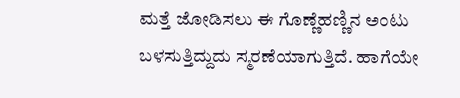ಮತ್ತೆ ಜೋಡಿಸಲು ಈ ಗೊಣ್ಣೆಹಣ್ಣಿನ ಅಂಟು ಬಳಸುತ್ತಿದ್ದುದು ಸ್ಮರಣೆಯಾಗುತ್ತಿದೆ. ಹಾಗೆಯೇ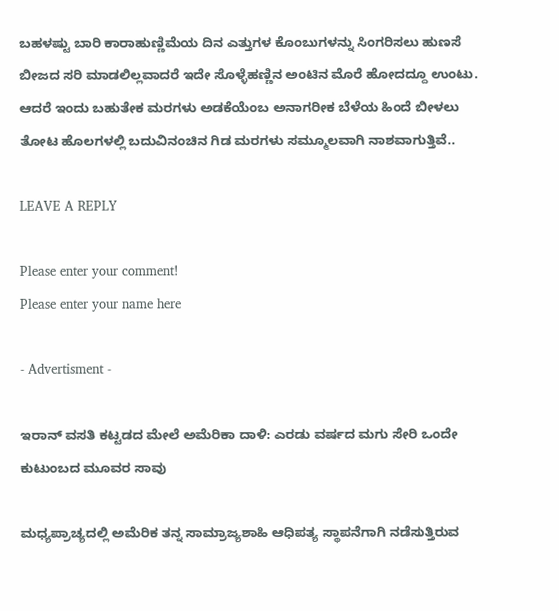ಬಹಳಷ್ಟು ಬಾರಿ ಕಾರಾಹುಣ್ಣಿಮೆಯ ದಿನ ಎತ್ತುಗಳ ಕೊಂಬುಗಳನ್ನು ಸಿಂಗರಿಸಲು ಹುಣಸೆ ಬೀಜದ ಸರಿ ಮಾಡಲಿಲ್ಲವಾದರೆ ಇದೇ ಸೊಳ್ಳೆಹಣ್ಣಿನ ಅಂಟಿನ ಮೊರೆ ಹೋದದ್ದೂ ಉಂಟು. ಆದರೆ ಇಂದು ಬಹುತೇಕ ಮರಗಳು ಅಡಕೆಯೆಂಬ ಅನಾಗರೀಕ ಬೆಳೆಯ ಹಿಂದೆ ಬೀಳಲು ತೋಟ ಹೊಲಗಳಲ್ಲಿ ಬದುವಿನಂಚಿನ ಗಿಡ ಮರಗಳು ಸಮ್ಮೂಲವಾಗಿ ನಾಶವಾಗುತ್ತಿವೆ..

LEAVE A REPLY

Please enter your comment!
Please enter your name here

- Advertisment -

ಇರಾನ್ ವಸತಿ ಕಟ್ಟಡದ ಮೇಲೆ ಅಮೆರಿಕಾ ದಾಳಿ: ಎರಡು ವರ್ಷದ ಮಗು ಸೇರಿ ಒಂದೇ ಕುಟುಂಬದ ಮೂವರ ಸಾವು

ಮಧ್ಯಪ್ರಾಚ್ಯದಲ್ಲಿ ಅಮೆರಿಕ ತನ್ನ ಸಾಮ್ರಾಜ್ಯಶಾಹಿ ಆಧಿಪತ್ಯ ಸ್ಥಾಪನೆಗಾಗಿ ನಡೆಸುತ್ತಿರುವ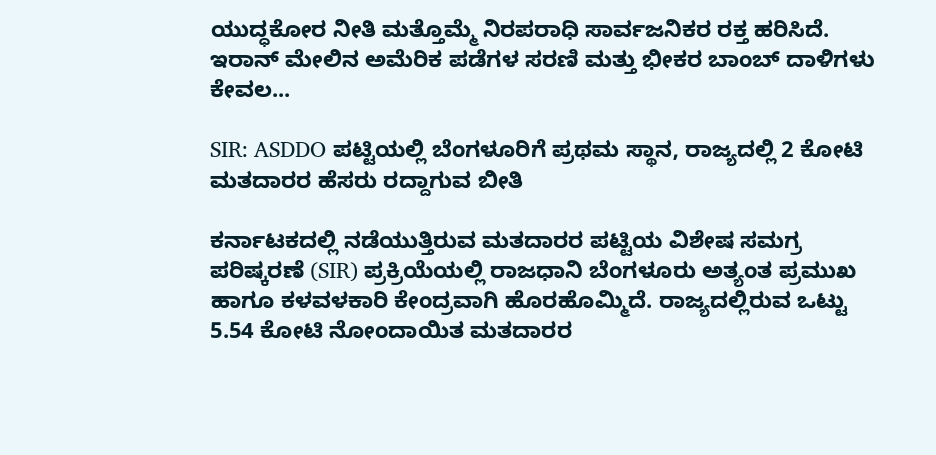ಯುದ್ಧಕೋರ ನೀತಿ ಮತ್ತೊಮ್ಮೆ ನಿರಪರಾಧಿ ಸಾರ್ವಜನಿಕರ ರಕ್ತ ಹರಿಸಿದೆ. ಇರಾನ್ ಮೇಲಿನ ಅಮೆರಿಕ ಪಡೆಗಳ ಸರಣಿ ಮತ್ತು ಭೀಕರ ಬಾಂಬ್ ದಾಳಿಗಳು ಕೇವಲ...

SIR: ASDDO ಪಟ್ಟಿಯಲ್ಲಿ ಬೆಂಗಳೂರಿಗೆ ಪ್ರಥಮ ಸ್ಥಾನ, ರಾಜ್ಯದಲ್ಲಿ 2 ಕೋಟಿ ಮತದಾರರ ಹೆಸರು ರದ್ದಾಗುವ ಬೀತಿ

ಕರ್ನಾಟಕದಲ್ಲಿ ನಡೆಯುತ್ತಿರುವ ಮತದಾರರ ಪಟ್ಟಿಯ ವಿಶೇಷ ಸಮಗ್ರ ಪರಿಷ್ಕರಣೆ (SIR) ಪ್ರಕ್ರಿಯೆಯಲ್ಲಿ ರಾಜಧಾನಿ ಬೆಂಗಳೂರು ಅತ್ಯಂತ ಪ್ರಮುಖ ಹಾಗೂ ಕಳವಳಕಾರಿ ಕೇಂದ್ರವಾಗಿ ಹೊರಹೊಮ್ಮಿದೆ. ರಾಜ್ಯದಲ್ಲಿರುವ ಒಟ್ಟು 5.54 ಕೋಟಿ ನೋಂದಾಯಿತ ಮತದಾರರ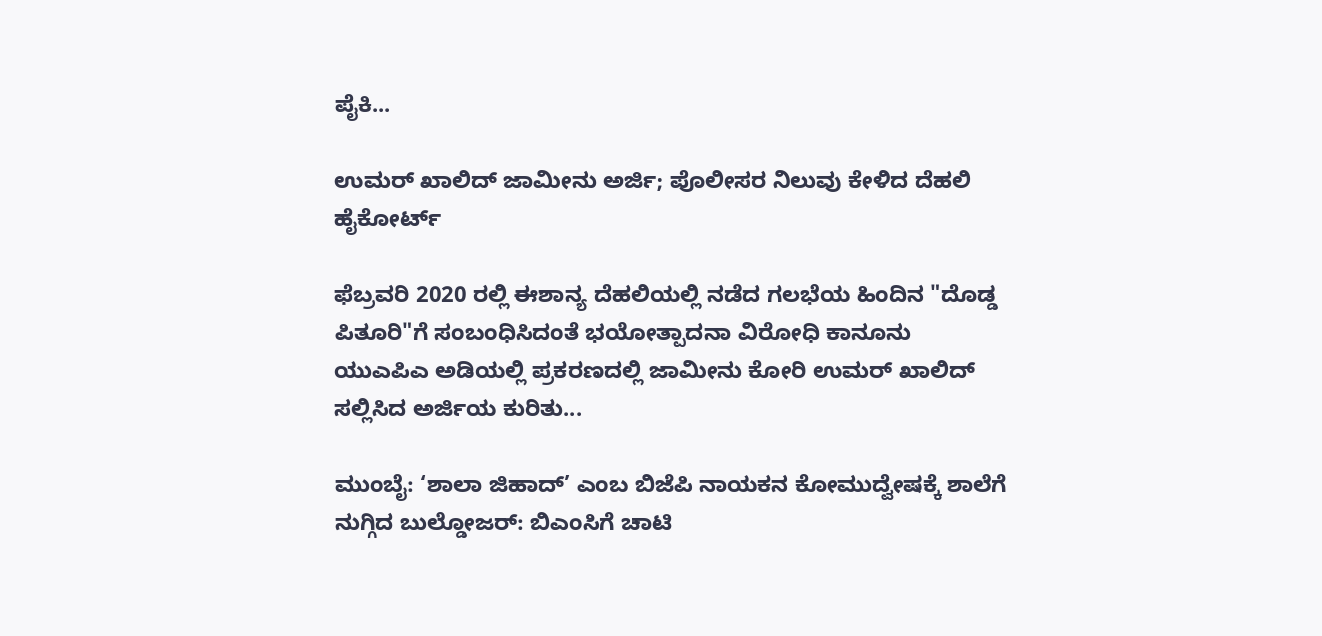ಪೈಕಿ...

ಉಮರ್ ಖಾಲಿದ್ ಜಾಮೀನು ಅರ್ಜಿ; ಪೊಲೀಸರ ನಿಲುವು ಕೇಳಿದ ದೆಹಲಿ ಹೈಕೋರ್ಟ್

ಫೆಬ್ರವರಿ 2020 ರಲ್ಲಿ ಈಶಾನ್ಯ ದೆಹಲಿಯಲ್ಲಿ ನಡೆದ ಗಲಭೆಯ ಹಿಂದಿನ "ದೊಡ್ಡ ಪಿತೂರಿ"ಗೆ ಸಂಬಂಧಿಸಿದಂತೆ ಭಯೋತ್ಪಾದನಾ ವಿರೋಧಿ ಕಾನೂನು ಯುಎಪಿಎ ಅಡಿಯಲ್ಲಿ ಪ್ರಕರಣದಲ್ಲಿ ಜಾಮೀನು ಕೋರಿ ಉಮರ್ ಖಾಲಿದ್ ಸಲ್ಲಿಸಿದ ಅರ್ಜಿಯ ಕುರಿತು...

ಮುಂಬೈ: ‘ಶಾಲಾ ಜಿಹಾದ್’ ಎಂಬ ಬಿಜೆಪಿ ನಾಯಕನ ಕೋಮುದ್ವೇಷಕ್ಕೆ ಶಾಲೆಗೆ ನುಗ್ಗಿದ ಬುಲ್ಡೋಜರ್: ಬಿಎಂಸಿಗೆ ಚಾಟಿ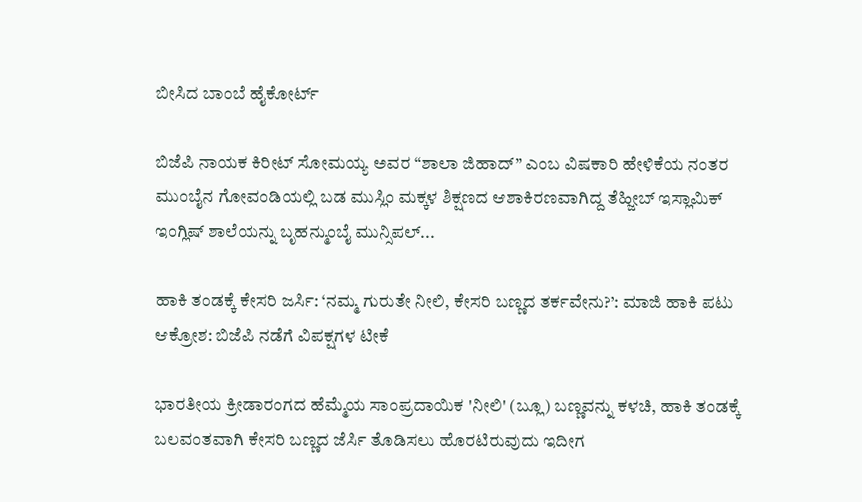ಬೀಸಿದ ಬಾಂಬೆ ಹೈಕೋರ್ಟ್

ಬಿಜೆಪಿ ನಾಯಕ ಕಿರೀಟ್ ಸೋಮಯ್ಯ ಅವರ “ಶಾಲಾ ಜಿಹಾದ್” ಎಂಬ ವಿಷಕಾರಿ ಹೇಳಿಕೆಯ ನಂತರ ಮುಂಬೈನ ಗೋವಂಡಿಯಲ್ಲಿ ಬಡ ಮುಸ್ಲಿಂ ಮಕ್ಕಳ ಶಿಕ್ಷಣದ ಆಶಾಕಿರಣವಾಗಿದ್ದ ತೆಹ್ಜೀಬ್ ಇಸ್ಲಾಮಿಕ್ ಇಂಗ್ಲಿಷ್ ಶಾಲೆಯನ್ನು ಬೃಹನ್ಮುಂಬೈ ಮುನ್ಸಿಪಲ್...

ಹಾಕಿ ತಂಡಕ್ಕೆ ಕೇಸರಿ ಜರ್ಸಿ: ‘ನಮ್ಮ ಗುರುತೇ ನೀಲಿ, ಕೇಸರಿ ಬಣ್ಣದ ತರ್ಕವೇನು?’: ಮಾಜಿ ಹಾಕಿ ಪಟು ಆಕ್ರೋಶ: ಬಿಜೆಪಿ ನಡೆಗೆ ವಿಪಕ್ಷಗಳ ಟೀಕೆ

ಭಾರತೀಯ ಕ್ರೀಡಾರಂಗದ ಹೆಮ್ಮೆಯ ಸಾಂಪ್ರದಾಯಿಕ 'ನೀಲಿ' (ಬ್ಲೂ) ಬಣ್ಣವನ್ನು ಕಳಚಿ, ಹಾಕಿ ತಂಡಕ್ಕೆ ಬಲವಂತವಾಗಿ ಕೇಸರಿ ಬಣ್ಣದ ಜೆರ್ಸಿ ತೊಡಿಸಲು ಹೊರಟಿರುವುದು ಇದೀಗ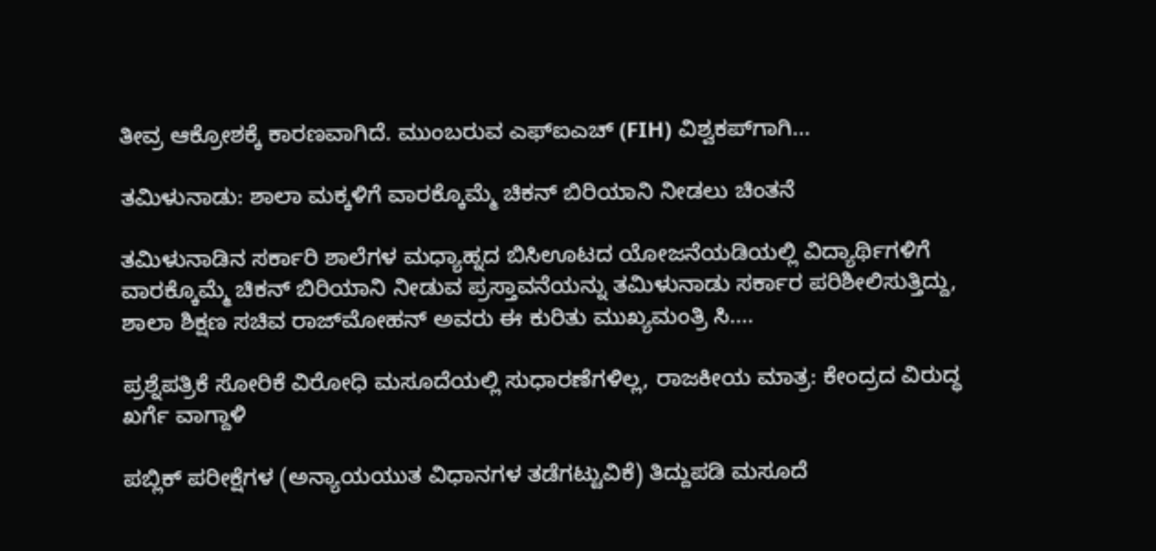ತೀವ್ರ ಆಕ್ರೋಶಕ್ಕೆ ಕಾರಣವಾಗಿದೆ. ಮುಂಬರುವ ಎಫ್‌ಐಎಚ್ (FIH) ವಿಶ್ವಕಪ್‌ಗಾಗಿ...

ತಮಿಳುನಾಡು: ಶಾಲಾ ಮಕ್ಕಳಿಗೆ ವಾರಕ್ಕೊಮ್ಮೆ ಚಿಕನ್ ಬಿರಿಯಾನಿ ನೀಡಲು ಚಿಂತನೆ

ತಮಿಳುನಾಡಿನ ಸರ್ಕಾರಿ ಶಾಲೆಗಳ ಮಧ್ಯಾಹ್ನದ ಬಿಸಿಊಟದ ಯೋಜನೆಯಡಿಯಲ್ಲಿ ವಿದ್ಯಾರ್ಥಿಗಳಿಗೆ ವಾರಕ್ಕೊಮ್ಮೆ ಚಿಕನ್ ಬಿರಿಯಾನಿ ನೀಡುವ ಪ್ರಸ್ತಾವನೆಯನ್ನು ತಮಿಳುನಾಡು ಸರ್ಕಾರ ಪರಿಶೀಲಿಸುತ್ತಿದ್ದು, ಶಾಲಾ ಶಿಕ್ಷಣ ಸಚಿವ ರಾಜ್‌ಮೋಹನ್ ಅವರು ಈ ಕುರಿತು ಮುಖ್ಯಮಂತ್ರಿ ಸಿ....

ಪ್ರಶ್ನೆಪತ್ರಿಕೆ ಸೋರಿಕೆ ವಿರೋಧಿ ಮಸೂದೆಯಲ್ಲಿ ಸುಧಾರಣೆಗಳಿಲ್ಲ, ರಾಜಕೀಯ ಮಾತ್ರ: ಕೇಂದ್ರದ ವಿರುದ್ಧ ಖರ್ಗೆ ವಾಗ್ದಾಳಿ

ಪಬ್ಲಿಕ್ ಪರೀಕ್ಷೆಗಳ (ಅನ್ಯಾಯಯುತ ವಿಧಾನಗಳ ತಡೆಗಟ್ಟುವಿಕೆ) ತಿದ್ದುಪಡಿ ಮಸೂದೆ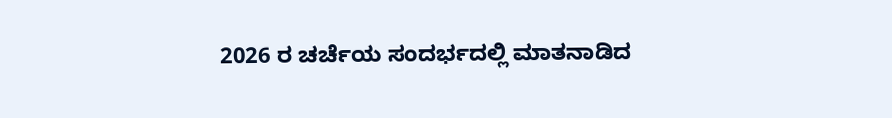2026 ರ ಚರ್ಚೆಯ ಸಂದರ್ಭದಲ್ಲಿ ಮಾತನಾಡಿದ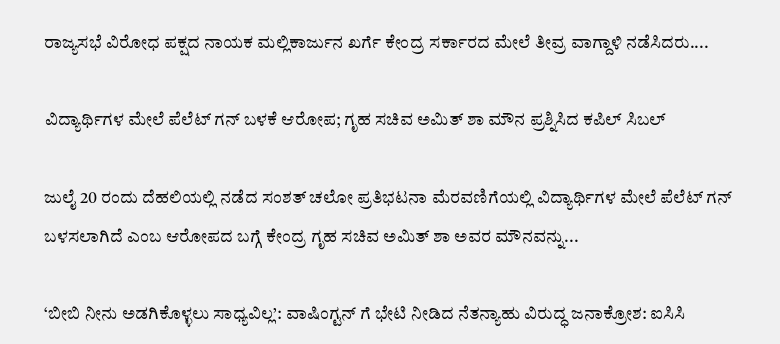ರಾಜ್ಯಸಭೆ ವಿರೋಧ ಪಕ್ಷದ ನಾಯಕ ಮಲ್ಲಿಕಾರ್ಜುನ ಖರ್ಗೆ ಕೇಂದ್ರ ಸರ್ಕಾರದ ಮೇಲೆ ತೀವ್ರ ವಾಗ್ದಾಳಿ ನಡೆಸಿದರು....

ವಿದ್ಯಾರ್ಥಿಗಳ ಮೇಲೆ ಪೆಲೆಟ್ ಗನ್ ಬಳಕೆ ಆರೋಪ; ಗೃಹ ಸಚಿವ ಅಮಿತ್‌ ಶಾ ಮೌನ ಪ್ರಶ್ನಿಸಿದ ಕಪಿಲ್ ಸಿಬಲ್

ಜುಲೈ 20 ರಂದು ದೆಹಲಿಯಲ್ಲಿ ನಡೆದ ಸಂಶತ್ ಚಲೋ ಪ್ರತಿಭಟನಾ ಮೆರವಣಿಗೆಯಲ್ಲಿ ವಿದ್ಯಾರ್ಥಿಗಳ ಮೇಲೆ ಪೆಲೆಟ್ ಗನ್ ಬಳಸಲಾಗಿದೆ ಎಂಬ ಆರೋಪದ ಬಗ್ಗೆ ಕೇಂದ್ರ ಗೃಹ ಸಚಿವ ಅಮಿತ್ ಶಾ ಅವರ ಮೌನವನ್ನು...

‘ಬೀಬಿ ನೀನು ಅಡಗಿಕೊಳ್ಳಲು ಸಾಧ್ಯವಿಲ್ಲ’: ವಾಷಿಂಗ್ಟನ್‌ ಗೆ ಭೇಟಿ ನೀಡಿದ ನೆತನ್ಯಾಹು ವಿರುದ್ಧ ಜನಾಕ್ರೋಶ: ಐಸಿಸಿ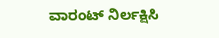ವಾರಂಟ್ ನಿರ್ಲಕ್ಷಿಸಿ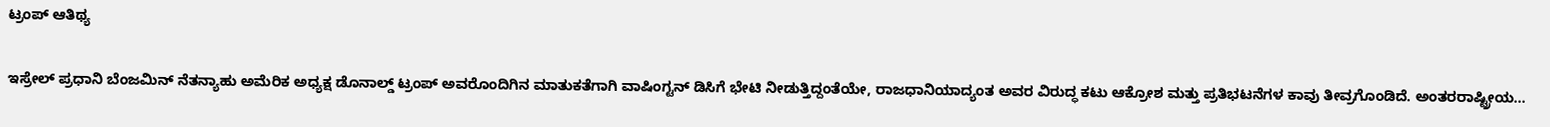ಟ್ರಂಪ್ ಆತಿಥ್ಯ

ಇಸ್ರೇಲ್ ಪ್ರಧಾನಿ ಬೆಂಜಮಿನ್ ನೆತನ್ಯಾಹು ಅಮೆರಿಕ ಅಧ್ಯಕ್ಷ ಡೊನಾಲ್ಡ್ ಟ್ರಂಪ್ ಅವರೊಂದಿಗಿನ ಮಾತುಕತೆಗಾಗಿ ವಾಷಿಂಗ್ಟನ್ ಡಿಸಿಗೆ ಭೇಟಿ ನೀಡುತ್ತಿದ್ದಂತೆಯೇ, ರಾಜಧಾನಿಯಾದ್ಯಂತ ಅವರ ವಿರುದ್ಧ ಕಟು ಆಕ್ರೋಶ ಮತ್ತು ಪ್ರತಿಭಟನೆಗಳ ಕಾವು ತೀವ್ರಗೊಂಡಿದೆ. ಅಂತರರಾಷ್ಟ್ರೀಯ...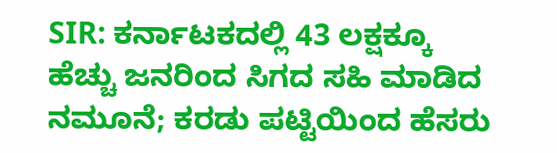SIR: ಕರ್ನಾಟಕದಲ್ಲಿ 43 ಲಕ್ಷಕ್ಕೂ ಹೆಚ್ಚು ಜನರಿಂದ ಸಿಗದ ಸಹಿ ಮಾಡಿದ ನಮೂನೆ; ಕರಡು ಪಟ್ಟಿಯಿಂದ ಹೆಸರು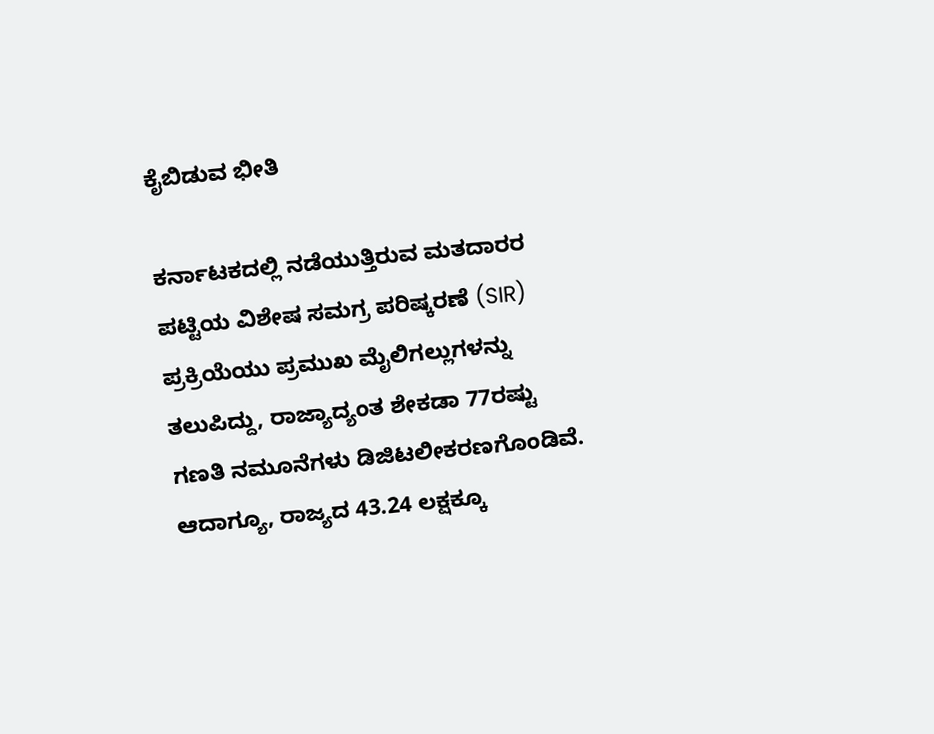ಕೈಬಿಡುವ ಭೀತಿ

ಕರ್ನಾಟಕದಲ್ಲಿ ನಡೆಯುತ್ತಿರುವ ಮತದಾರರ ಪಟ್ಟಿಯ ವಿಶೇಷ ಸಮಗ್ರ ಪರಿಷ್ಕರಣೆ (SIR) ಪ್ರಕ್ರಿಯೆಯು ಪ್ರಮುಖ ಮೈಲಿಗಲ್ಲುಗಳನ್ನು ತಲುಪಿದ್ದು, ರಾಜ್ಯಾದ್ಯಂತ ಶೇಕಡಾ 77ರಷ್ಟು ಗಣತಿ ನಮೂನೆಗಳು ಡಿಜಿಟಲೀಕರಣಗೊಂಡಿವೆ. ಆದಾಗ್ಯೂ, ರಾಜ್ಯದ 43.24 ಲಕ್ಷಕ್ಕೂ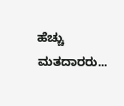ಹೆಚ್ಚು ಮತದಾರರು...